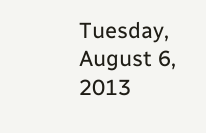Tuesday, August 6, 2013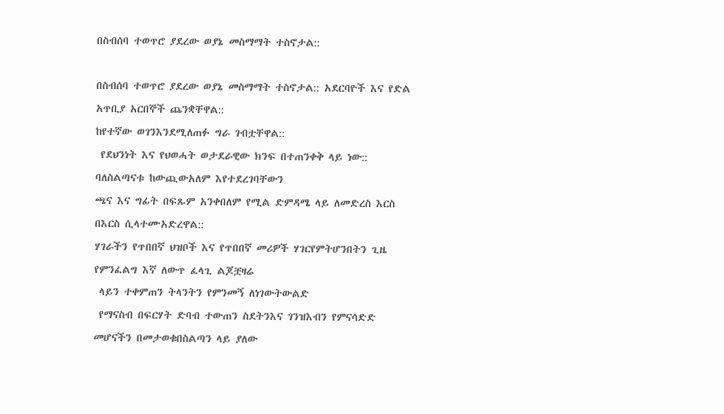በስብሰባ ተወጥሮ ያደረው ወያኔ መስማማት ተስኖታል::

በስብሰባ ተወጥሮ ያደረው ወያኔ መስማማት ተስኖታል:: አደርባዮች እና የድል አጥቢያ አርበኞች ጨንቋቸዋል::
ከየተኛው ወገንእንደሚለጠፉ ግራ ገብቷቸዋል::
 የደህንነት እና የህወሓት ወታደራዊው ክንፍ በተጠንቀቅ ላይ ነው:: ባለስልጣናቱ ከውጪውአለም እየተደረገባቸውን
ጫና እና ግፊት በፍጹም አንቀበለም የሚል ድምዳሜ ላይ ለመድረስ እርስ በእርስ ሲላተሙአድረዋል::
ሃገራችን የጥበበኛ ህዝቦች እና የጥበበኛ መሪዎች ሃገርየምትሆንበትን ጊዜ የምንፈልግ እኛ ለውጥ ፈላጊ ልጆቿዛሬ
 ላይን ተቀምጠን ትላንትን የምንመኝ ለነገውትውልድ
 የማናስብ በፍርሃት ድባብ ተውጠን ስደትንእና ገንዝእብን የምናሳድድ መሆናችን በመታወቁበስልጣን ላይ ያለው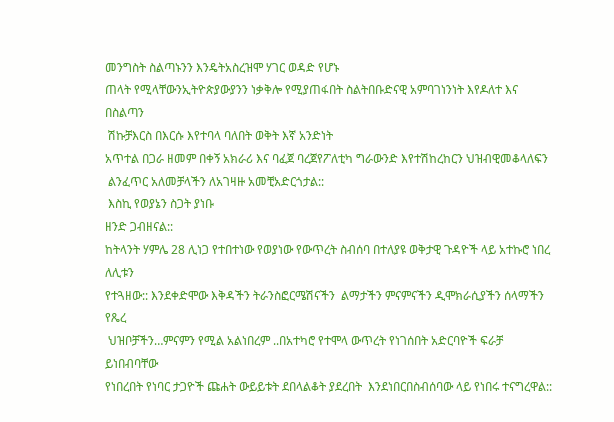መንግስት ስልጣኑንን እንዴትአስረዝሞ ሃገር ወዳድ የሆኑ
ጠላት የሚላቸውንኢትዮጵያውያንን ነቃቅሎ የሚያጠፋበት ስልትበቡድናዊ አምባገነንነት እየዶለተ እና በስልጣን
 ሽኩቻእርስ በእርሱ እየተባላ ባለበት ወቅት እኛ አንድነት
አጥተል በጋራ ዘመም በቀኝ አክራሪ እና ባፈጀ ባረጀየፖለቲካ ግራውንድ እየተሽከረከርን ህዝብዊመቆላለፍን
 ልንፈጥር አለመቻላችን ለአገዛዙ አመቺአድርጎታል::
 እስኪ የወያኔን ስጋት ያነቡ
ዘንድ ጋብዘናል::
ከትላንት ሃምሌ 28 ሊነጋ የተበተነው የወያነው የውጥረት ስብሰባ በተለያዩ ወቅታዊ ጉዳዮች ላይ አተኩሮ ነበረ ለሊቱን
የተጓዘው:: እንደቀድሞው እቅዳችን ትራንስፎርሜሽናችን  ልማታችን ምናምናችን ዲሞክራሲያችን ሰላማችን የጼረ
 ህዝቦቻችን…ምናምን የሚል አልነበረም ..በአተካሮ የተሞላ ውጥረት የነገሰበት አድርባዮች ፍራቻ ይነበብባቸው
የነበረበት የነባር ታጋዮች ጩሐት ውይይቱት ደበላልቆት ያደረበት  እንደነበርበስብሰባው ላይ የነበሩ ተናግረዋል::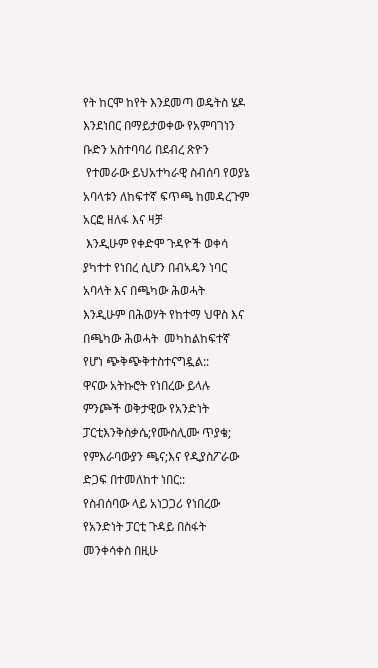የት ከርሞ ከየት እንደመጣ ወዴትስ ሄዶ እንደነበር በማይታወቀው የአምባገነን ቡድን አስተባባሪ በደብረ ጽዮን
 የተመራው ይህአተካራዊ ስብሰባ የወያኔ አባላቱን ለከፍተኛ ፍጥጫ ከመዳረጉም አርፎ ዘለፋ እና ዛቻ
 እንዲሁም የቀድሞ ጉዳዮች ወቀሳ ያካተተ የነበረ ሲሆን በብኣዴን ነባር አባላት እና በጫካው ሕወሓት
እንዲሁም በሕወሃት የከተማ ህዋስ እና በጫካው ሕወሓት  መካከልከፍተኛ የሆነ ጭቅጭቅተስተናግዷል::
ዋናው አትኩሮት የነበረው ይላሉ ምንጮች ወቅታዊው የአንድነት ፓርቲእንቅስቃሴ;የሙስሊሙ ጥያቄ;
የምእራባውያን ጫና;እና የዲያስፖራው ድጋፍ በተመለከተ ነበር::
የስብሰባው ላይ አነጋጋሪ የነበረው የአንድነት ፓርቲ ጉዳይ በስፋት መንቀሳቀስ በዚሁ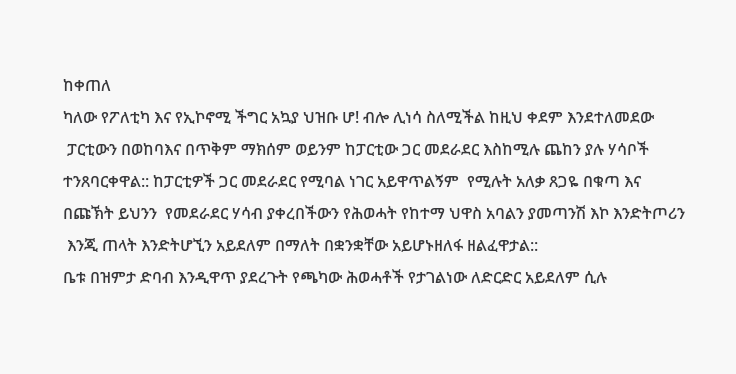ከቀጠለ
ካለው የፖለቲካ እና የኢኮኖሚ ችግር አኳያ ህዝቡ ሆ! ብሎ ሊነሳ ስለሚችል ከዚህ ቀደም እንደተለመደው
 ፓርቲውን በወከባእና በጥቅም ማክሰም ወይንም ከፓርቲው ጋር መደራደር እስከሚሉ ጨከን ያሉ ሃሳቦች
ተንጸባርቀዋል:: ከፓርቲዎች ጋር መደራደር የሚባል ነገር አይዋጥልኝም  የሚሉት አለቃ ጸጋዬ በቁጣ እና
በጩኽት ይህንን  የመደራደር ሃሳብ ያቀረበችውን የሕወሓት የከተማ ህዋስ አባልን ያመጣንሽ እኮ እንድትጦሪን
 እንጂ ጠላት እንድትሆኚን አይደለም በማለት በቋንቋቸው አይሆኑዘለፋ ዘልፈዋታል::
ቤቱ በዝምታ ድባብ እንዲዋጥ ያደረጉት የጫካው ሕወሓቶች የታገልነው ለድርድር አይደለም ሲሉ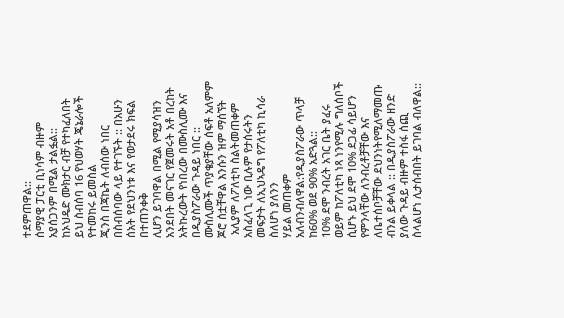ተደምጠዋል::
ሰማያዊ ፓርቲ ቢነሳም ብዙም አያሰጋንም በሚል ታልፏል::
ከኦህዴድ ሙክታር ብቻ የተካፈለበት ይህ ስብሰባ 16 የህወሃት ጄኔራሎች የተመከሩ ይመስል
ጂንስ በጃኬት ለብሰው ነበር በስብሰባው ላይ የተገኙት :: በአሁን ሰአት የደህንነቱ እና የወታደሩ ክፍል በተጠንቀቅ
ሊሆን ይገባዋል በሚል የሚያሳዝን አንደበት መናገር የጀመሩት አቶ በረከት አትኩረውት የነበረው በሙስሊሙ እና
በዲያስፖራው ጉዳይ ነበር :: ሙስሊሙች ጥያቄያቸው ሰፍቶ አለምም ጆሮ ሰቷቸዋል እንሱን ዝም ማሰኘት
 አሊያም ለፖለቲካ ስልትመጠቀም አስፈላጊ ነው ቢሉም የታሰሩትን መፍታት ለኢህኣዴግ የፖለቲካ ኪሳራ ስለሆነ ያለንን
ሃይል መጠቀም አለብንብለዋል:የዲያስፖራው ጥላቻ ከ60% ወደ 90% አድጓል::
10% ደሞ ንብረት አገር ቤት ያፈሩ ወይም ከፖለቲካ ነጻ ነንየሚሉ ግለሰቦች ሲሆኑ ይህ ደሞ 10% ደጋፊ ሳይሆን
የምንላቸው ለንብረቶቻቸው እና ለቤተሰቦቻቸው ደህንነትየሚለማመጡ ብንል ይቀላል :: በዲያስፖራው ዘንድ
ያለው ጉዳይ ብዙም ተስፋ ሰጪ ስላልሆነ ሊታሰብበት ይገባል ብለዋል::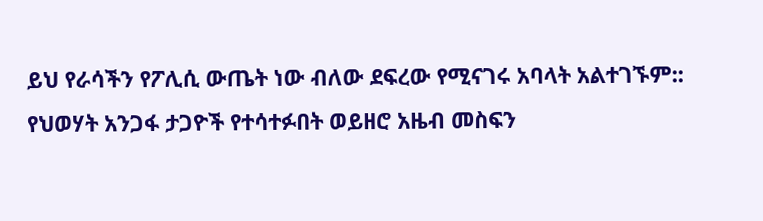ይህ የራሳችን የፖሊሲ ውጤት ነው ብለው ደፍረው የሚናገሩ አባላት አልተገኙም::
የህወሃት አንጋፋ ታጋዮች የተሳተፉበት ወይዘሮ አዜብ መስፍን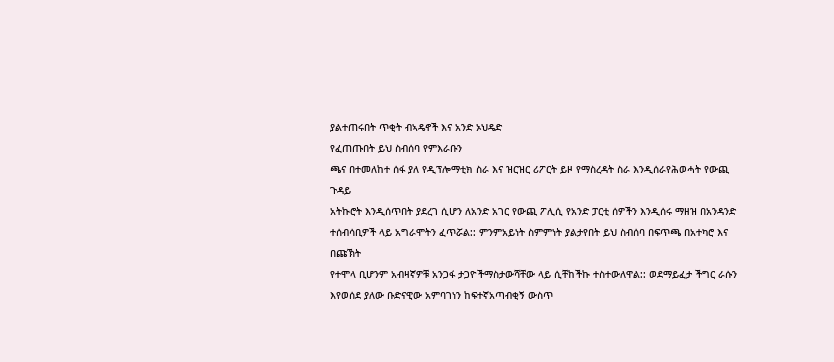ያልተጠሩበት ጥቂት ብኣዴኖች እና አንድ ኦህዴድ
የፈጠጡበት ይህ ስብሰባ የምእራቡን
ጫና በተመለከተ ሰፋ ያለ የዲፕሎማቲክ ስራ እና ዝርዝር ሪፖርት ይዞ የማስረዳት ስራ እንዲሰራየሕወሓት የውጪ ጉዳይ
አትኩሮት እንዲሰጥበት ያደረገ ሲሆን ለአንድ አገር የውጪ ፖሊሲ የአንድ ፓርቲ ሰዎችን እንዲሰሩ ማዘዝ በአንዳንድ
ተሰብሳቢዎች ላይ አግራሞትን ፈጥሯል:: ምንምአይነት ስምምነት ያልታየበት ይህ ስብሰባ በፍጥጫ በአተካሮ እና በጩኽት
የተሞላ ቢሆንም አብዛኛዎቹ አንጋፋ ታጋዮችማስታውሻቸው ላይ ሲቸከችኩ ተስተውለዋል:: ወደማይፈታ ችግር ራሱን
እየወሰደ ያለው ቡድናዊው አምባገነን ከፍተኛአጣብቂኝ ውስጥ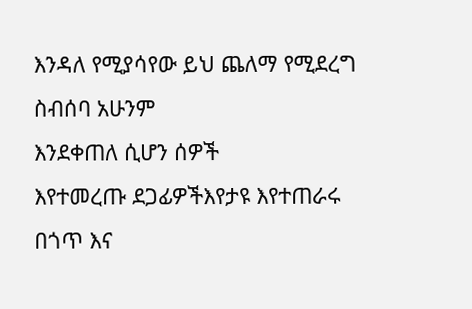እንዳለ የሚያሳየው ይህ ጨለማ የሚደረግ ስብሰባ አሁንም
እንደቀጠለ ሲሆን ሰዎች
እየተመረጡ ደጋፊዎችእየታዩ እየተጠራሩ በጎጥ እና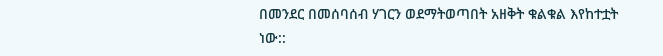በመንደር በመሰባሰብ ሃገርን ወደማትወጣበት አዘቅት ቁልቁል እየከተቷት ነው::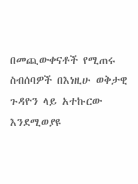በመጪውቀናቶች የሚጠሩ ስብሰባዎች በእነዚሁ ወቅታዊ ጉዳዮን ላይ አተኩርው እንደሚወያዩ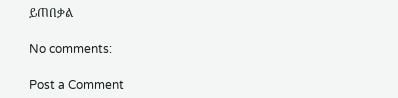ይጠበቃል

No comments:

Post a Comment